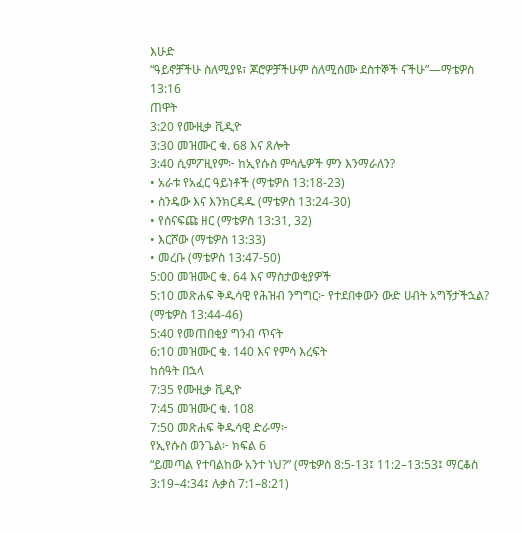እሁድ
“ዓይኖቻችሁ ስለሚያዩ፣ ጆሮዎቻችሁም ስለሚሰሙ ደስተኞች ናችሁ”—ማቴዎስ 13:16
ጠዋት
3:20 የሙዚቃ ቪዲዮ
3:30 መዝሙር ቁ. 68 እና ጸሎት
3:40 ሲምፖዚየም፦ ከኢየሱስ ምሳሌዎች ምን እንማራለን?
• አራቱ የአፈር ዓይነቶች (ማቴዎስ 13:18-23)
• ስንዴው እና እንክርዳዱ (ማቴዎስ 13:24-30)
• የሰናፍጩ ዘር (ማቴዎስ 13:31, 32)
• እርሾው (ማቴዎስ 13:33)
• መረቡ (ማቴዎስ 13:47-50)
5:00 መዝሙር ቁ. 64 እና ማስታወቂያዎች
5:10 መጽሐፍ ቅዱሳዊ የሕዝብ ንግግር፦ የተደበቀውን ውድ ሀብት አግኝታችኋል? (ማቴዎስ 13:44-46)
5:40 የመጠበቂያ ግንብ ጥናት
6:10 መዝሙር ቁ. 140 እና የምሳ እረፍት
ከሰዓት በኋላ
7:35 የሙዚቃ ቪዲዮ
7:45 መዝሙር ቁ. 108
7:50 መጽሐፍ ቅዱሳዊ ድራማ፦
የኢየሱስ ወንጌል፦ ክፍል 6
“ይመጣል የተባልከው አንተ ነህ?” (ማቴዎስ 8:5-13፤ 11:2–13:53፤ ማርቆስ 3:19–4:34፤ ሉቃስ 7:1–8:21)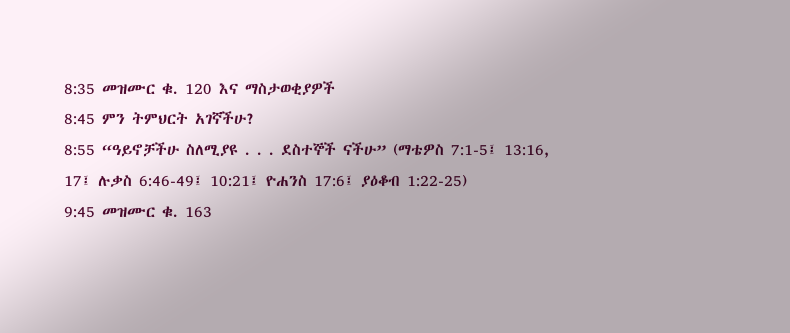8:35 መዝሙር ቁ. 120 እና ማስታወቂያዎች
8:45 ምን ትምህርት አገኛችሁ?
8:55 “ዓይኖቻችሁ ስለሚያዩ . . . ደስተኞች ናችሁ” (ማቴዎስ 7:1-5፤ 13:16, 17፤ ሉቃስ 6:46-49፤ 10:21፤ ዮሐንስ 17:6፤ ያዕቆብ 1:22-25)
9:45 መዝሙር ቁ. 163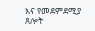እና የመደምደሚያ ጸሎት